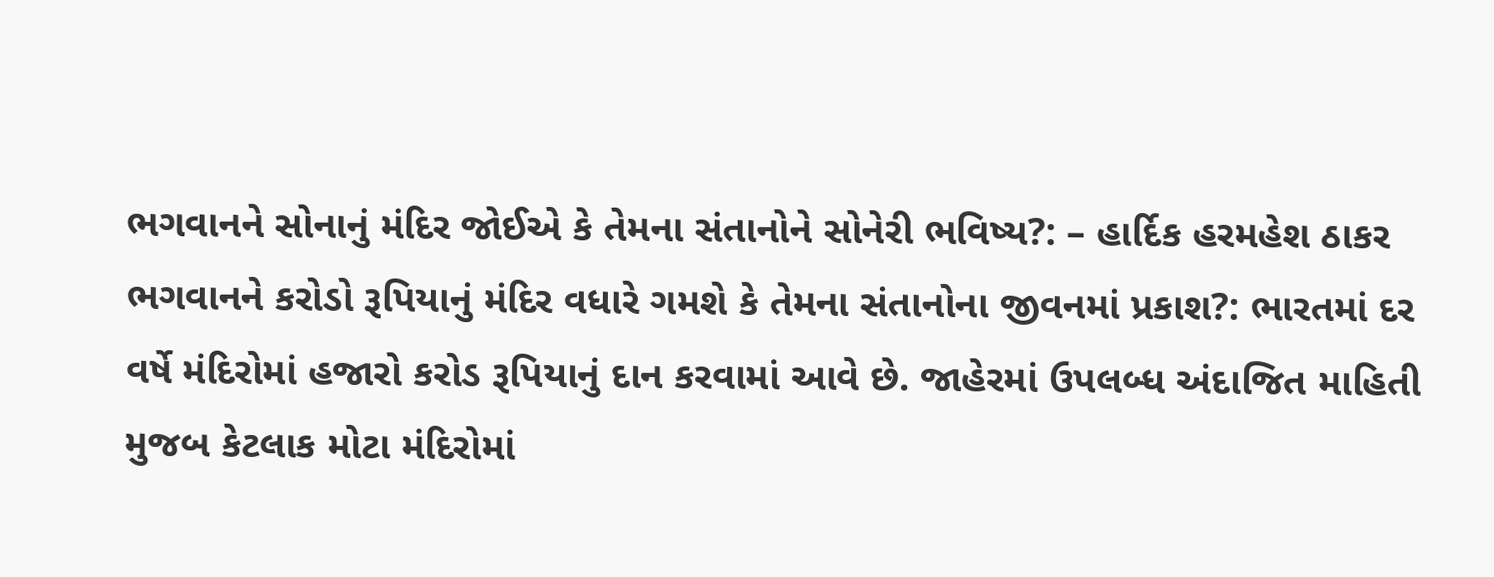ભગવાનને સોનાનું મંદિર જોઈએ કે તેમના સંતાનોને સોનેરી ભવિષ્ય?: – હાર્દિક હરમહેશ ઠાકર
ભગવાનને કરોડો રૂપિયાનું મંદિર વધારે ગમશે કે તેમના સંતાનોના જીવનમાં પ્રકાશ?: ભારતમાં દર વર્ષે મંદિરોમાં હજારો કરોડ રૂપિયાનું દાન કરવામાં આવે છે. જાહેરમાં ઉપલબ્ધ અંદાજિત માહિતી મુજબ કેટલાક મોટા મંદિરોમાં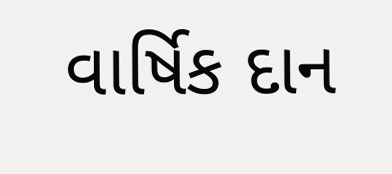વાર્ષિક દાન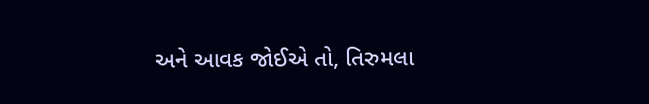અને આવક જોઈએ તો, તિરુમલા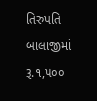તિરુપતિ બાલાજીમાં રૂ.૧,૫૦૦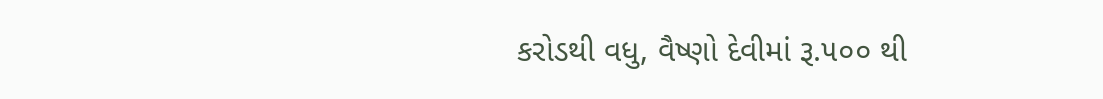કરોડથી વધુ, વૈષ્ણો દેવીમાં રૂ.૫૦૦ થી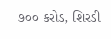૭૦૦ કરોડ, શિરડી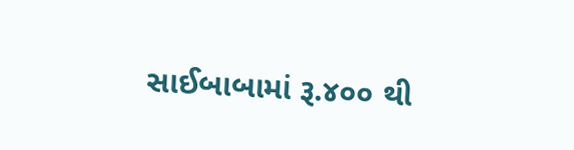સાઈબાબામાં રૂ.૪૦૦ થી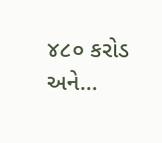૪૮૦ કરોડ અને…